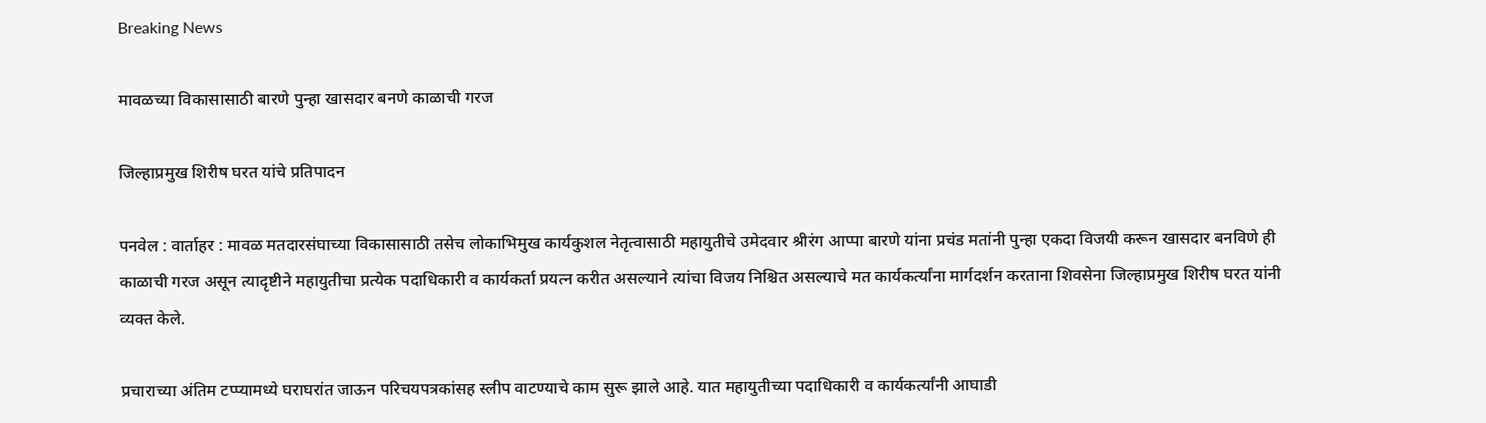Breaking News

मावळच्या विकासासाठी बारणे पुन्हा खासदार बनणे काळाची गरज

जिल्हाप्रमुख शिरीष घरत यांचे प्रतिपादन

पनवेल : वार्ताहर : मावळ मतदारसंघाच्या विकासासाठी तसेच लोकाभिमुख कार्यकुशल नेतृत्वासाठी महायुतीचे उमेदवार श्रीरंग आप्पा बारणे यांना प्रचंड मतांनी पुन्हा एकदा विजयी करून खासदार बनविणे ही काळाची गरज असून त्यादृष्टीने महायुतीचा प्रत्येक पदाधिकारी व कार्यकर्ता प्रयत्न करीत असल्याने त्यांचा विजय निश्चित असल्याचे मत कार्यकर्त्यांना मार्गदर्शन करताना शिवसेना जिल्हाप्रमुख शिरीष घरत यांनी व्यक्त केले.

प्रचाराच्या अंतिम टप्प्यामध्ये घराघरांत जाऊन परिचयपत्रकांसह स्लीप वाटण्याचे काम सुरू झाले आहे. यात महायुतीच्या पदाधिकारी व कार्यकर्त्यांनी आघाडी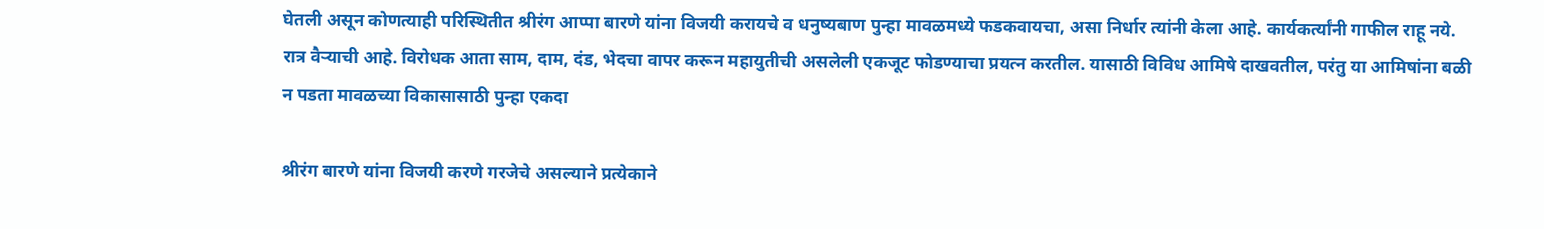घेतली असून कोणत्याही परिस्थितीत श्रीरंग आप्पा बारणे यांना विजयी करायचे व धनुष्यबाण पुन्हा मावळमध्ये फडकवायचा, असा निर्धार त्यांनी केला आहे. कार्यकर्त्यांनी गाफील राहू नये. रात्र वैर्‍याची आहे. विरोधक आता साम, दाम, दंड, भेदचा वापर करून महायुतीची असलेली एकजूट फोडण्याचा प्रयत्न करतील. यासाठी विविध आमिषे दाखवतील, परंतु या आमिषांना बळी न पडता मावळच्या विकासासाठी पुन्हा एकदा

श्रीरंग बारणे यांना विजयी करणे गरजेचे असल्याने प्रत्येकाने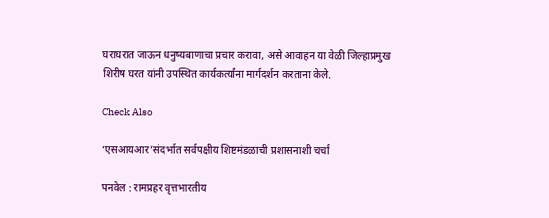घराघरात जाऊन धनुष्यबाणाचा प्रचार करावा, असे आवाहन या वेळी जिल्हाप्रमुख शिरीष घरत यांनी उपस्थित कार्यकर्त्यांना मार्गदर्शन करताना केले.

Check Also

‘एसआयआर‌’संदर्भात सर्वपक्षीय शिष्टमंडळाची प्रशासनाशी चर्चा

पनवेल : रामप्रहर वृत्तभारतीय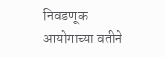निवडणूक आयोगाच्या वतीने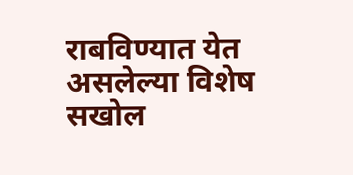राबविण्यात येत असलेल्या विशेष सखोल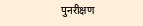पुनरीक्षण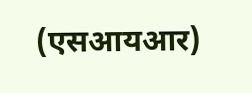(एसआयआर)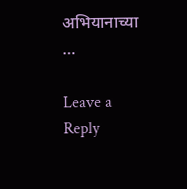अभियानाच्या …

Leave a Reply